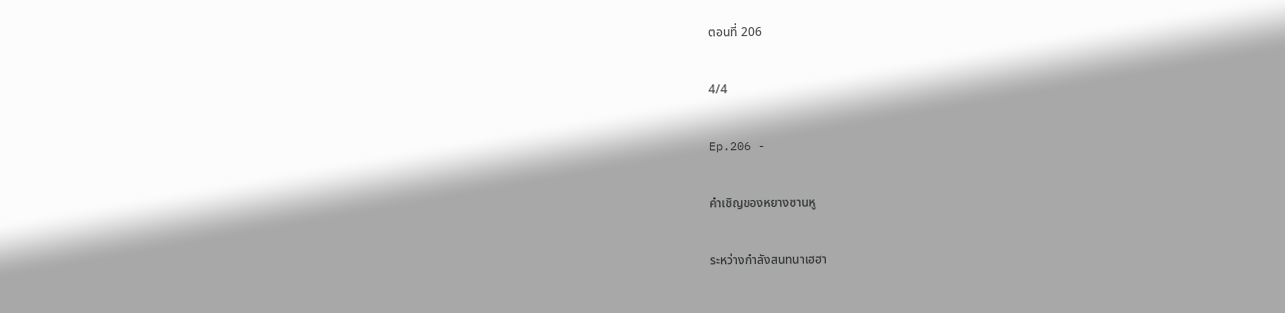ตอนที่ 206

4/4

Ep.206 -

คำเชิญของหยางซานหู

ระหว่างกำลังสนทนาเฮฮา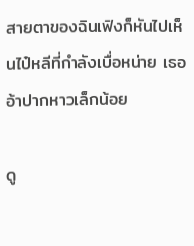สายตาของฉินเฟิงก็หันไปเห็นไป๋หลีที่กำลังเบื่อหน่าย เธออ้าปากหาวเล็กน้อย

ดู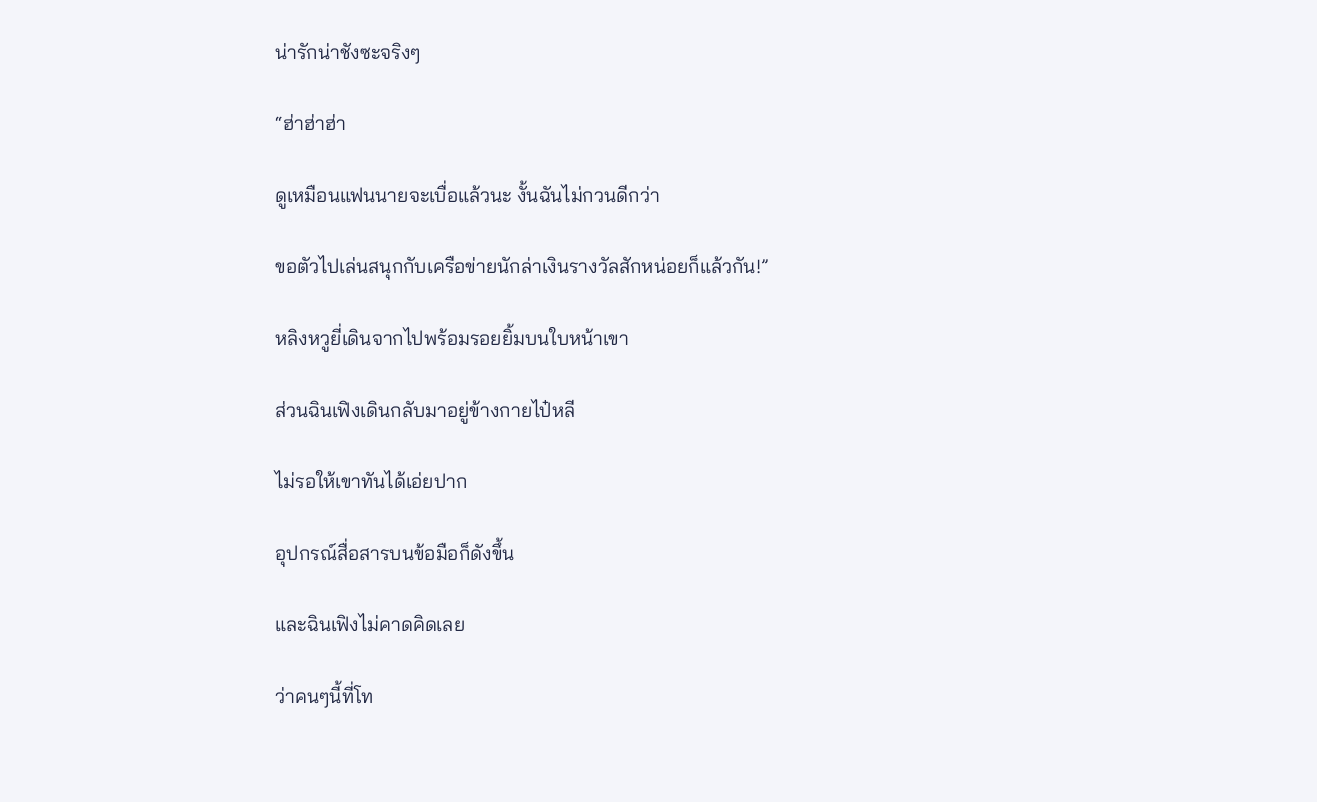น่ารักน่าชังซะจริงๆ

“ฮ่าฮ่าฮ่า

ดูเหมือนแฟนนายจะเบื่อแล้วนะ งั้นฉันไม่กวนดีกว่า

ขอตัวไปเล่นสนุกกับเครือข่ายนักล่าเงินรางวัลสักหน่อยก็แล้วกัน!”

หลิงหวูยี่เดินจากไปพร้อมรอยยิ้มบนใบหน้าเขา

ส่วนฉินเฟิงเดินกลับมาอยู่ข้างกายไป๋หลี

ไม่รอให้เขาทันได้เอ่ยปาก

อุปกรณ์สื่อสารบนข้อมือก็ดังขึ้น

และฉินเฟิงไม่คาดคิดเลย

ว่าคนๆนี้ที่โท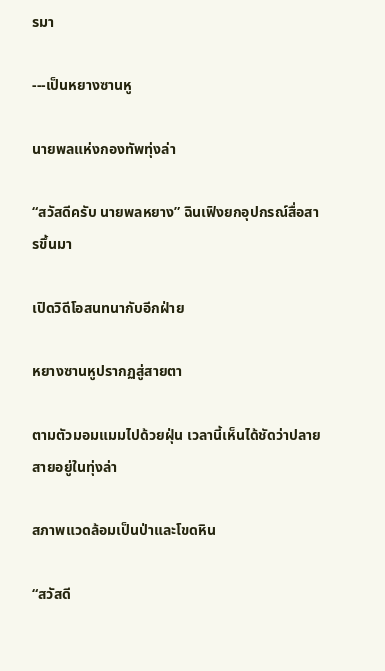รมา

---เป็นหยางซานหู

นายพลแห่งกองทัพทุ่งล่า

“สวัสดีครับ นายพลหยาง” ฉินเฟิงยกอุปกรณ์สื่อสารขึ้นมา

เปิดวิดีโอสนทนากับอีกฝ่าย

หยางซานหูปรากฏสู่สายตา

ตามตัวมอมแมมไปด้วยฝุ่น เวลานี้เห็นได้ชัดว่าปลายสายอยู่ในทุ่งล่า

สภาพแวดล้อมเป็นป่าและโขดหิน

“สวัสดี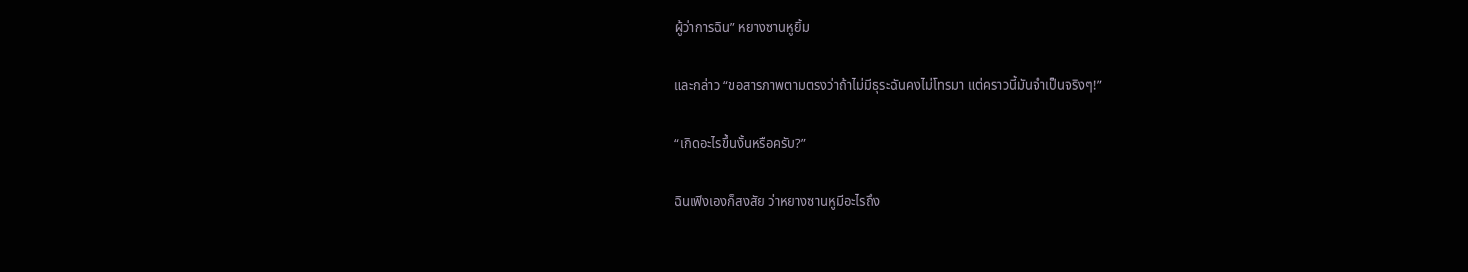ผู้ว่าการฉิน” หยางซานหูยิ้ม

และกล่าว “ขอสารภาพตามตรงว่าถ้าไม่มีธุระฉันคงไม่โทรมา แต่คราวนี้มันจำเป็นจริงๆ!”

“เกิดอะไรขึ้นงั้นหรือครับ?”

ฉินเฟิงเองก็สงสัย ว่าหยางซานหูมีอะไรถึง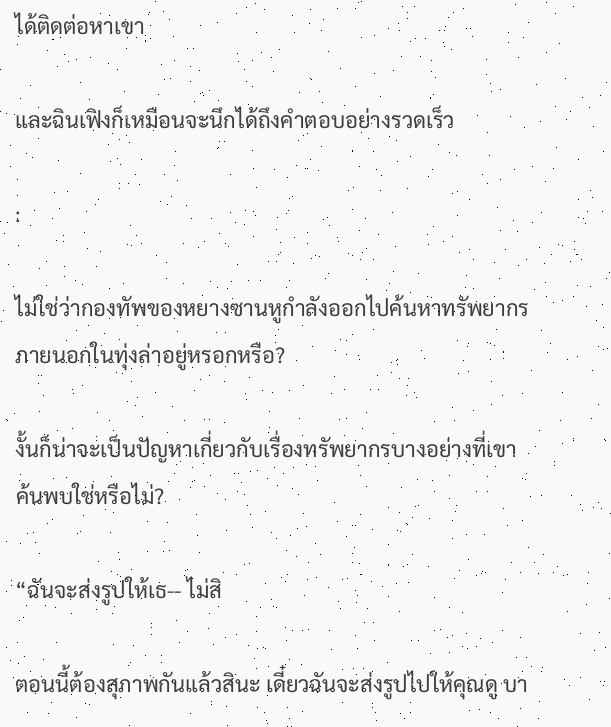ได้ติดต่อหาเขา

และฉินเฟิงก็เหมือนจะนึกได้ถึงคำตอบอย่างรวดเร็ว

:

ไม่ใช่ว่ากองทัพของหยางซานหูกำลังออกไปค้นหาทรัพยากรภายนอกในทุ่งล่าอยู่หรอกหรือ?

งั้นก็น่าจะเป็นปัญหาเกี่ยวกับเรื่องทรัพยากรบางอย่างที่เขาค้นพบใช่หรือไม่?

“ฉันจะส่งรูปให้เธ-- ไม่สิ

ตอนนี้ต้องสุภาพกันแล้วสินะ เดี๋ยวฉันจะส่งรูปไปให้คุณดู บา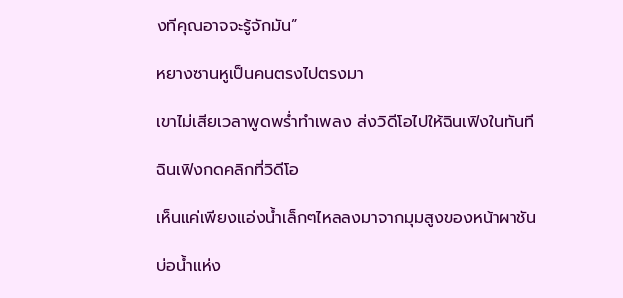งทีคุณอาจจะรู้จักมัน”

หยางซานหูเป็นคนตรงไปตรงมา

เขาไม่เสียเวลาพูดพร่ำทำเพลง ส่งวิดีโอไปให้ฉินเฟิงในทันที

ฉินเฟิงกดคลิกที่วิดีโอ

เห็นแค่เพียงแอ่งน้ำเล็กๆไหลลงมาจากมุมสูงของหน้าผาชัน

บ่อน้ำแห่ง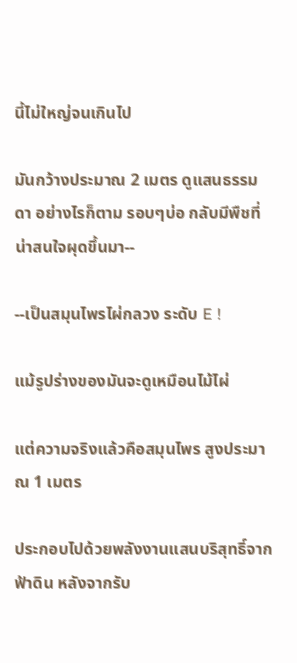นี้ไม่ใหญ่จนเกินไป

มันกว้างประมาณ 2 เมตร ดูแสนธรรมดา อย่างไรก็ตาม รอบๆบ่อ กลับมีพืชที่น่าสนใจผุดขึ้นมา--

--เป็นสมุนไพรไผ่กลวง ระดับ E !

แม้รูปร่างของมันจะดูเหมือนไม้ไผ่

แต่ความจริงแล้วคือสมุนไพร สูงประมาณ 1 เมตร

ประกอบไปด้วยพลังงานแสนบริสุทธิ์จากฟ้าดิน หลังจากรับ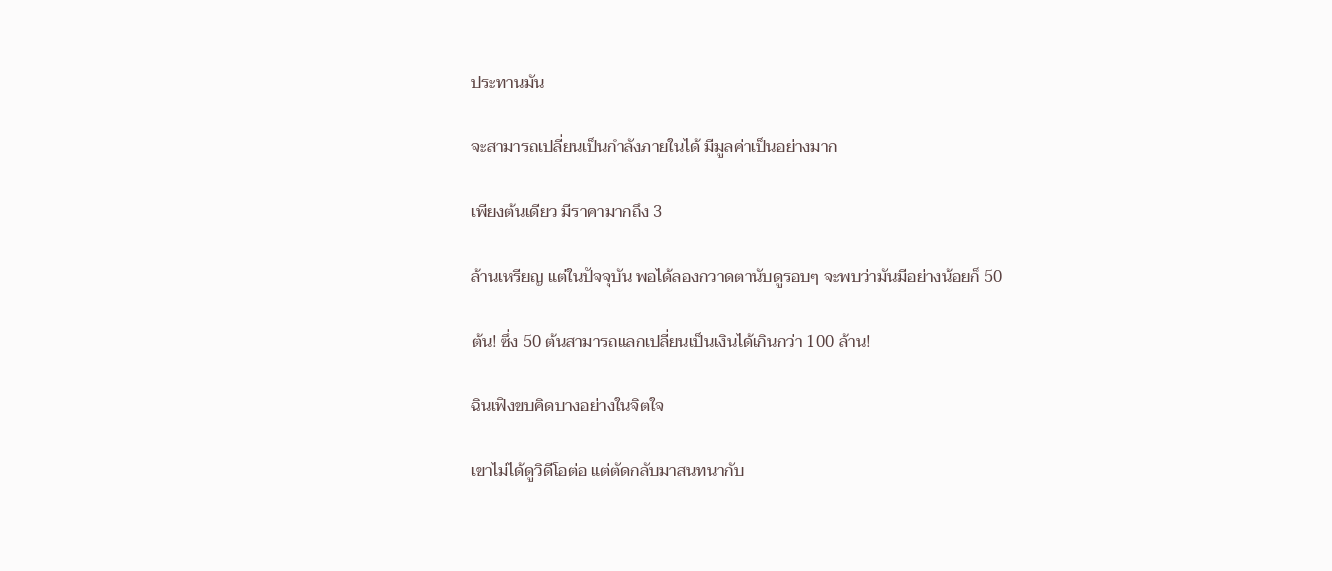ประทานมัน

จะสามารถเปลี่ยนเป็นกำลังภายในได้ มีมูลค่าเป็นอย่างมาก

เพียงต้นเดียว มีราคามากถึง 3

ล้านเหรียญ แต่ในปัจจุบัน พอได้ลองกวาดตานับดูรอบๆ จะพบว่ามันมีอย่างน้อยก็ 50

ต้น! ซึ่ง 50 ต้นสามารถแลกเปลี่ยนเป็นเงินได้เกินกว่า 100 ล้าน!

ฉินเฟิงขบคิดบางอย่างในจิตใจ

เขาไม่ได้ดูวิดีโอต่อ แต่ตัดกลับมาสนทนากับ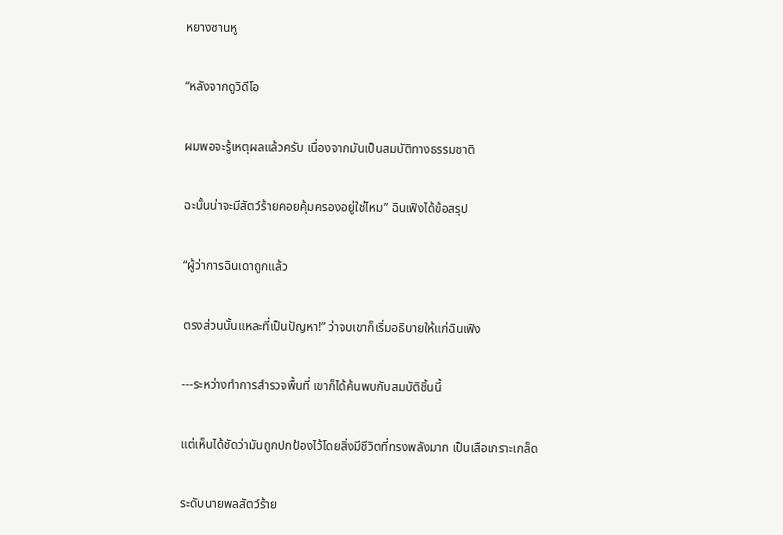หยางซานหู

“หลังจากดูวิดีโอ

ผมพอจะรู้เหตุผลแล้วครับ เนื่องจากมันเป็นสมบัติทางธรรมชาติ

ฉะนั้นน่าจะมีสัตว์ร้ายคอยคุ้มครองอยู่ใช่ไหม” ฉินเฟิงได้ข้อสรุป

“ผู้ว่าการฉินเดาถูกแล้ว

ตรงส่วนนั้นแหละที่เป็นปัญหา!” ว่าจบเขาก็เริ่มอธิบายให้แก่ฉินเฟิง

---ระหว่างทำการสำรวจพื้นที่ เขาก็ได้ค้นพบกับสมบัติชิ้นนี้

แต่เห็นได้ชัดว่ามันถูกปกป้องไว้โดยสิ่งมีชีวิตที่ทรงพลังมาก เป็นเสือเกราะเกล็ด

ระดับนายพลสัตว์ร้าย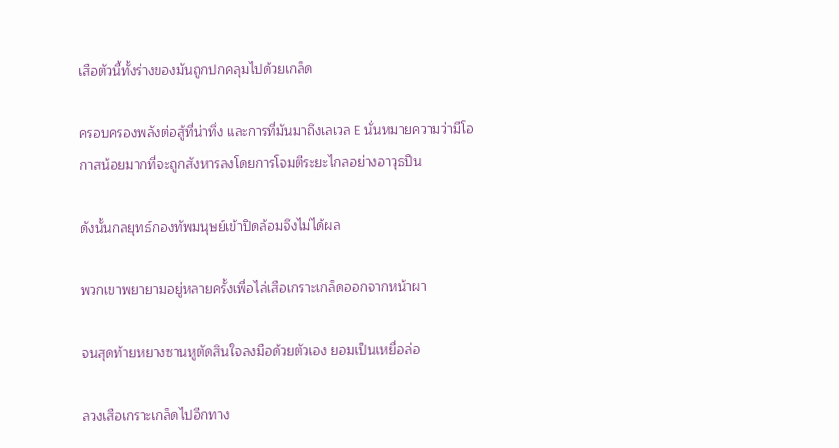เสือตัวนี้ทั้งร่างของมันถูกปกคลุมไปด้วยเกล็ด

ครอบครองพลังต่อสู้ที่น่าทึ่ง และการที่มันมาถึงเลเวล E นั่นหมายความว่ามีโอกาสน้อยมากที่จะถูกสังหารลงโดยการโจมตีระยะไกลอย่างอาวุธปืน

ดังนั้นกลยุทธ์กองทัพมนุษย์เข้าปิดล้อมจึงไม่ได้ผล

พวกเขาพยายามอยู่หลายครั้งเพื่อไล่เสือเกราะเกล็ดออกจากหน้าผา

จนสุดท้ายหยางซานหูตัดสินใจลงมือด้วยตัวเอง ยอมเป็นเหยื่อล่อ

ลวงเสือเกราะเกล็ดไปอีกทาง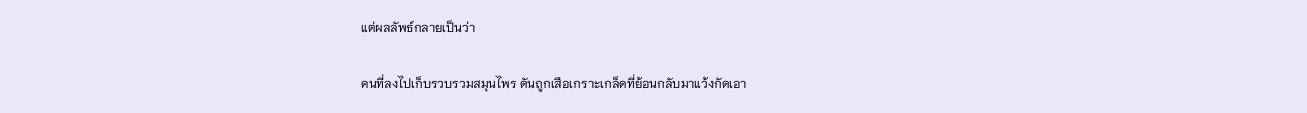แต่ผลลัพธ์กลายเป็นว่า

คนที่ลงไปเก็บรวบรวมสมุนไพร ดันถูกเสือเกราะเกล็ดที่ย้อนกลับมาแว้งกัดเอา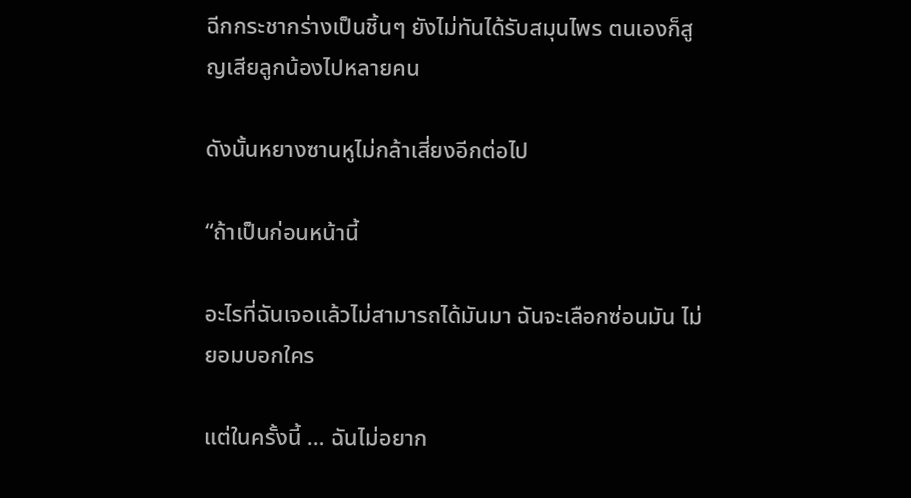ฉีกกระชากร่างเป็นชิ้นๆ ยังไม่ทันได้รับสมุนไพร ตนเองก็สูญเสียลูกน้องไปหลายคน

ดังนั้นหยางซานหูไม่กล้าเสี่ยงอีกต่อไป

“ถ้าเป็นก่อนหน้านี้

อะไรที่ฉันเจอแล้วไม่สามารถได้มันมา ฉันจะเลือกซ่อนมัน ไม่ยอมบอกใคร

แต่ในครั้งนี้ … ฉันไม่อยาก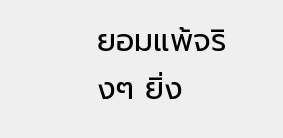ยอมแพ้จริงๆ ยิ่ง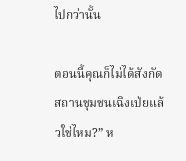ไปกว่านั้น

ตอนนี้คุณก็ไม่ได้สังกัดสถานชุมชนเฉิงเป่ยแล้วใช่ไหม?” ห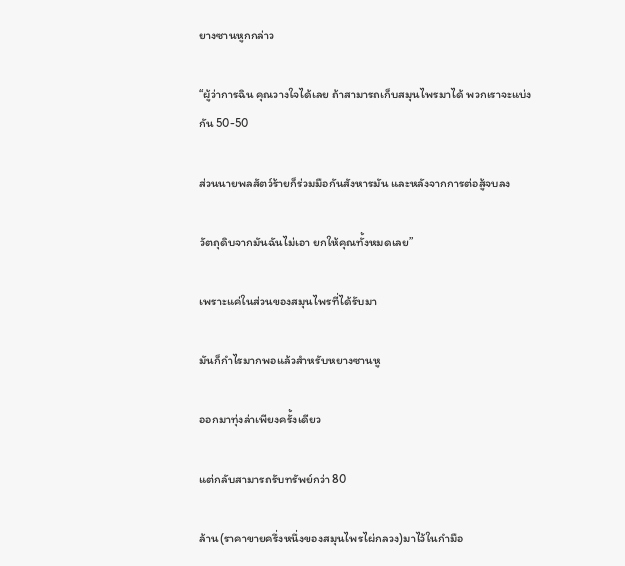ยางซานหูกกล่าว

“ผู้ว่าการฉิน คุณวางใจได้เลย ถ้าสามารถเก็บสมุนไพรมาได้ พวกเราจะแบ่งกัน 50-50

ส่วนนายพลสัตว์ร้ายก็ร่วมมือกันสังหารมัน และหลังจากการต่อสู้จบลง

วัตถุดิบจากมันฉันไม่เอา ยกให้คุณทั้งหมดเลย”

เพราะแค่ในส่วนของสมุนไพรที่ได้รับมา

มันก็กำไรมากพอแล้วสำหรับหยางซานหู

ออกมาทุ่งล่าเพียงครั้งเดียว

แต่กลับสามารถรับทรัพย์กว่า 80

ล้าน(ราคาขายครึ่งหนึ่งของสมุนไพรไผ่กลวง)มาไว้ในกำมือ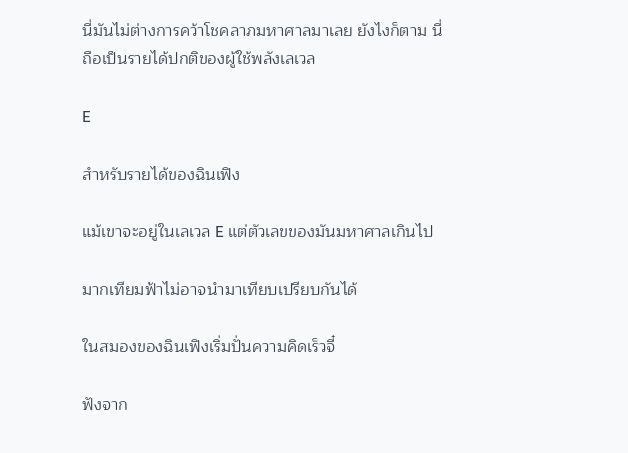นี่มันไม่ต่างการคว้าโชคลาภมหาศาลมาเลย ยังไงก็ตาม นี่ถือเป็นรายได้ปกติของผู้ใช้พลังเลเวล

E

สำหรับรายได้ของฉินเฟิง

แม้เขาจะอยู่ในเลเวล E แต่ตัวเลขของมันมหาศาลเกินไป

มากเทียมฟ้าไม่อาจนำมาเทียบเปรียบกันได้

ในสมองของฉินเฟิงเริ่มปั่นความคิดเร็วจี๋

ฟังจาก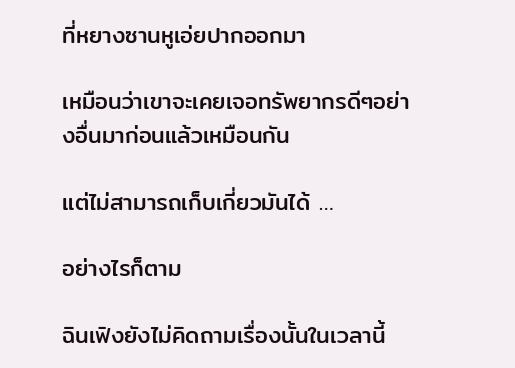ที่หยางซานหูเอ่ยปากออกมา

เหมือนว่าเขาจะเคยเจอทรัพยากรดีๆอย่างอื่นมาก่อนแล้วเหมือนกัน

แต่ไม่สามารถเก็บเกี่ยวมันได้ …

อย่างไรก็ตาม

ฉินเฟิงยังไม่คิดถามเรื่องนั้นในเวลานี้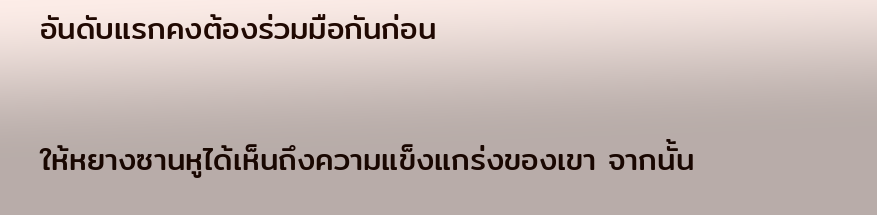อันดับแรกคงต้องร่วมมือกันก่อน

ให้หยางซานหูได้เห็นถึงความแข็งแกร่งของเขา จากนั้น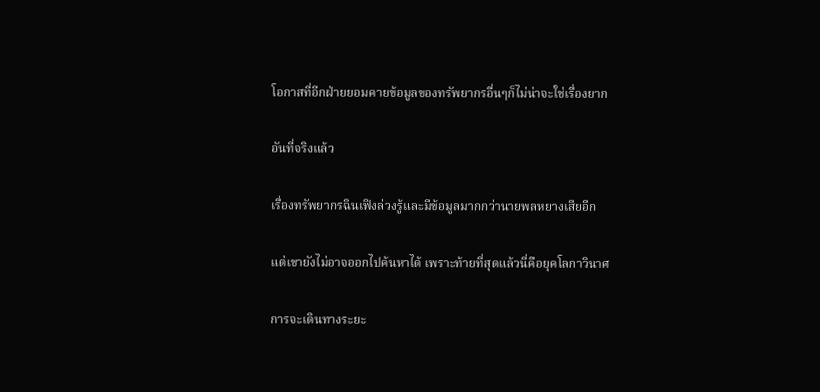โอกาสที่อีกฝ่ายยอมคายข้อมูลของทรัพยากรอื่นๆก็ไม่น่าจะใช่เรื่องยาก

อันที่จริงแล้ว

เรื่องทรัพยากรฉินเฟิงล่วงรู้และมีข้อมูลมากกว่านายพลหยางเสียอีก

แต่เขายังไม่อาจออกไปค้นหาได้ เพราะท้ายที่สุดแล้วนี่คือยุคโลกาวินาศ

การจะเดินทางระยะ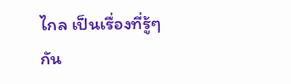ไกล เป็นเรื่องที่รู้ๆกัน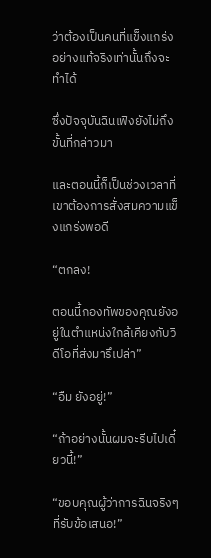ว่าต้องเป็นคนที่แข็งแกร่งอย่างแท้จริงเท่านั้นถึงจะทำได้

ซึ่งปัจจุบันฉินเฟิงยังไม่ถึงขั้นที่กล่าวมา

และตอนนี้ก็เป็นช่วงเวลาที่เขาต้องการสั่งสมความแข็งแกร่งพอดี

“ตกลง!

ตอนนี้กองทัพของคุณยังอยู่ในตำแหน่งใกล้เคียงกับวิดีโอที่ส่งมารึเปล่า”

“อืม ยังอยู่!”

“ถ้าอย่างนั้นผมจะรีบไปเดี๋ยวนี้!”

“ขอบคุณผู้ว่าการฉินจริงๆที่รับข้อเสนอ!”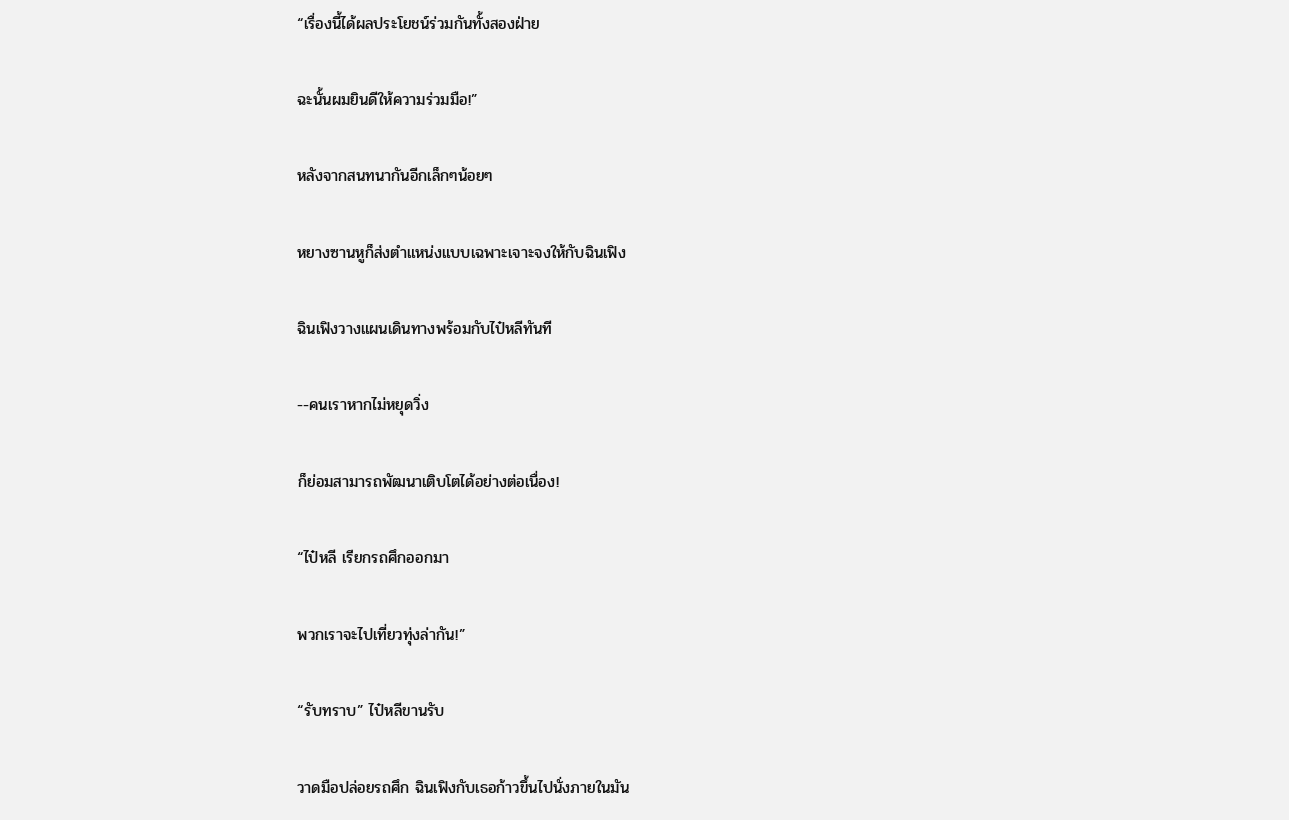“เรื่องนี้ได้ผลประโยชน์ร่วมกันทั้งสองฝ่าย

ฉะนั้นผมยินดีให้ความร่วมมือ!”

หลังจากสนทนากันอีกเล็กๆน้อยๆ

หยางซานหูก็ส่งตำแหน่งแบบเฉพาะเจาะจงให้กับฉินเฟิง

ฉินเฟิงวางแผนเดินทางพร้อมกับไป๋หลีทันที

--คนเราหากไม่หยุดวิ่ง

ก็ย่อมสามารถพัฒนาเติบโตได้อย่างต่อเนื่อง!

“ไป๋หลี เรียกรถศึกออกมา

พวกเราจะไปเที่ยวทุ่งล่ากัน!”

“รับทราบ” ไป๋หลีขานรับ

วาดมือปล่อยรถศึก ฉินเฟิงกับเธอก้าวขึ้นไปนั่งภายในมัน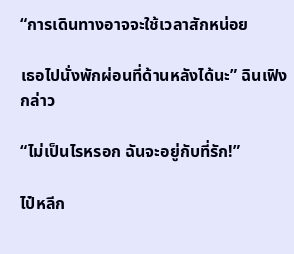“การเดินทางอาจจะใช้เวลาสักหน่อย

เธอไปนั่งพักผ่อนที่ด้านหลังได้นะ” ฉินเฟิงกล่าว

“ไม่เป็นไรหรอก ฉันจะอยู่กับที่รัก!”

ไป๋หลีก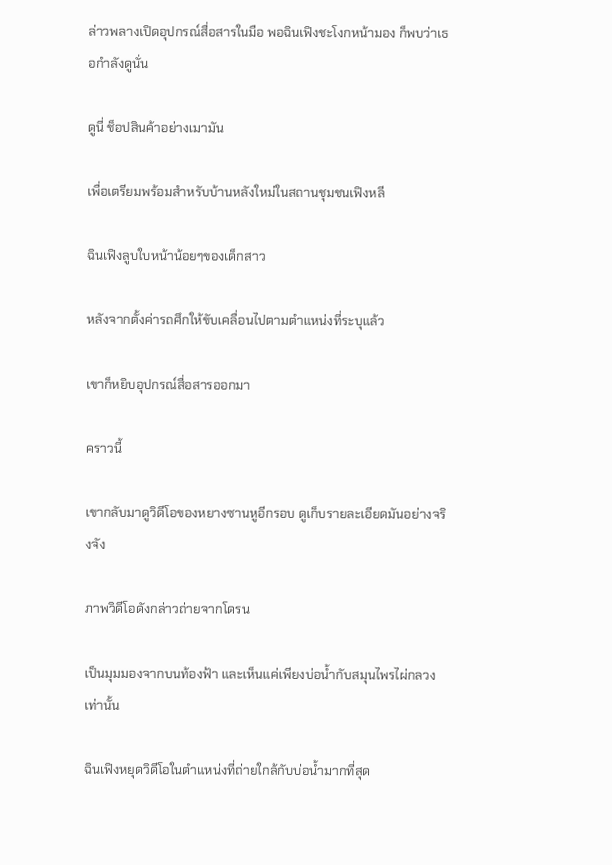ล่าวพลางเปิดอุปกรณ์สื่อสารในมือ พอฉินเฟิงชะโงกหน้ามอง ก็พบว่าเธอกำลังดูนั่น

ดูนี่ ช็อปสินค้าอย่างเมามัน

เพื่อเตรียมพร้อมสำหรับบ้านหลังใหม่ในสถานชุมชนเฟิงหลี

ฉินเฟิงลูบใบหน้าน้อยๆของเด็กสาว

หลังจากตั้งค่ารถศึกให้ขับเคลื่อนไปตามตำแหน่งที่ระบุแล้ว

เขาก็หยิบอุปกรณ์สื่อสารออกมา

คราวนี้

เขากลับมาดูวิดีโอของหยางซานหูอีกรอบ ดูเก็บรายละเอียดมันอย่างจริงจัง

ภาพวิดีโอดังกล่าวถ่ายจากโดรน

เป็นมุมมองจากบนท้องฟ้า และเห็นแค่เพียงบ่อน้ำกับสมุนไพรไผ่กลวงเท่านั้น

ฉินเฟิงหยุดวิดีโอในตำแหน่งที่ถ่ายใกล้กับบ่อน้ำมากที่สุด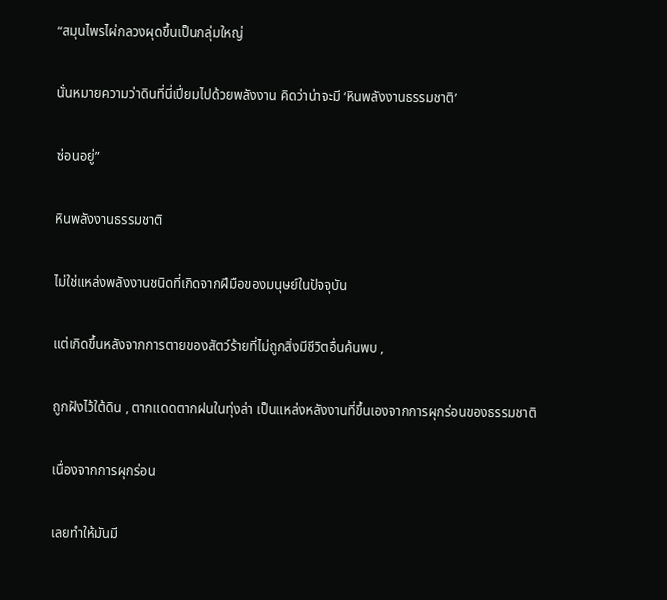“สมุนไพรไผ่กลวงผุดขึ้นเป็นกลุ่มใหญ่

นั่นหมายความว่าดินที่นี่เปี่ยมไปด้วยพลังงาน คิดว่าน่าจะมี ‘หินพลังงานธรรมชาติ’

ซ่อนอยู่”

หินพลังงานธรรมชาติ

ไม่ใช่แหล่งพลังงานชนิดที่เกิดจากฝีมือของมนุษย์ในปัจจุบัน

แต่เกิดขึ้นหลังจากการตายของสัตว์ร้ายที่ไม่ถูกสิ่งมีชีวิตอื่นค้นพบ ,

ถูกฝังไว้ใต้ดิน , ตากแดดตากฝนในทุ่งล่า เป็นแหล่งหลังงานที่ขึ้นเองจากการผุกร่อนของธรรมชาติ

เนื่องจากการผุกร่อน

เลยทำให้มันมี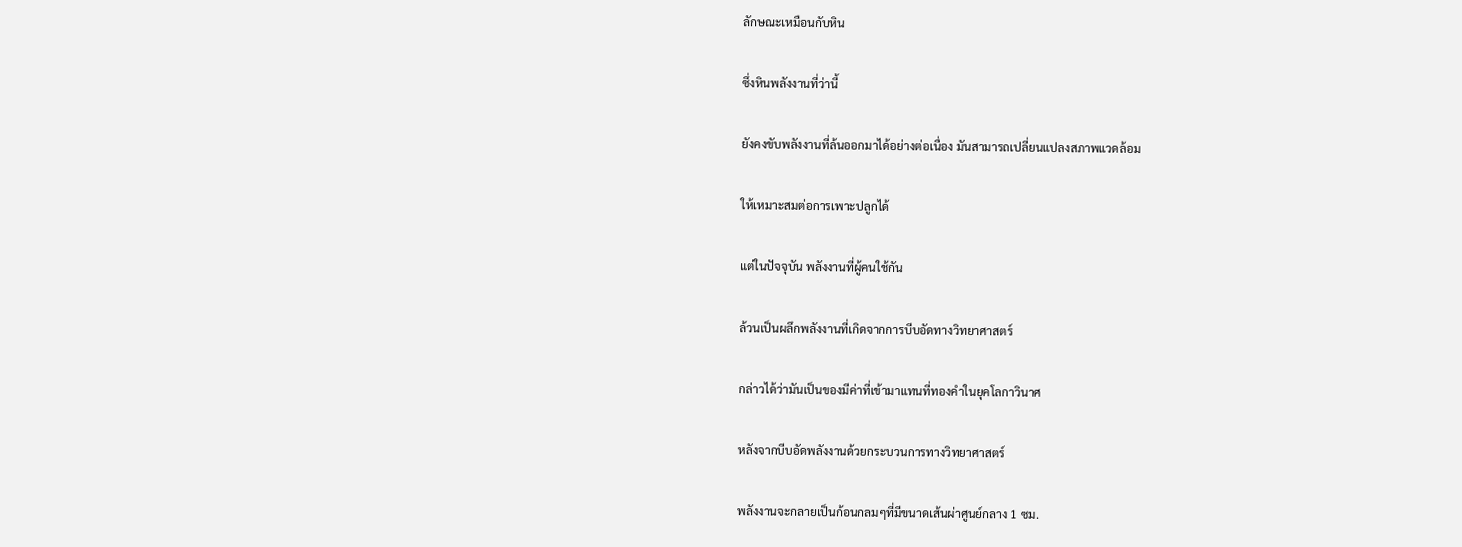ลักษณะเหมือนกับหิน

ซึ่งหินพลังงานที่ว่านี้

ยังคงขับพลังงานที่ล้นออกมาได้อย่างต่อเนื่อง มันสามารถเปลี่ยนแปลงสภาพแวดล้อม

ให้เหมาะสมต่อการเพาะปลูกได้

แต่ในปัจจุบัน พลังงานที่ผู้คนใช้กัน

ล้วนเป็นผลึกพลังงานที่เกิดจากการบีบอัดทางวิทยาศาสตร์

กล่าวได้ว่ามันเป็นของมีค่าที่เข้ามาแทนที่ทองคำในยุคโลกาวินาศ

หลังจากบีบอัดพลังงานด้วยกระบวนการทางวิทยาศาสตร์

พลังงานจะกลายเป็นก้อนกลมๆที่มีขนาดเส้นผ่าศูนย์กลาง 1 ซม.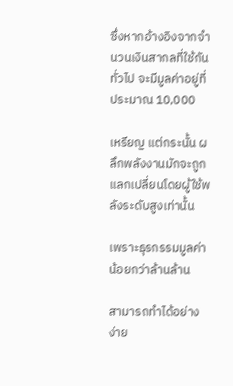ซึ่งหากอ้างอิงจากจำนวนเงินสากลที่ใช้กันทั่วไป จะมีมูลค่าอยู่ที่ประมาณ 10,000

เหรียญ แต่กระนั้น ผลึกพลังงานมักจะถูกแลกเปลี่ยนโดยผู้ใช้พลังระดับสูงเท่านั้น

เพราะธุรกรรมมูลค่าน้อยกว่าล้านล้าน

สามารถทำได้อย่างง่าย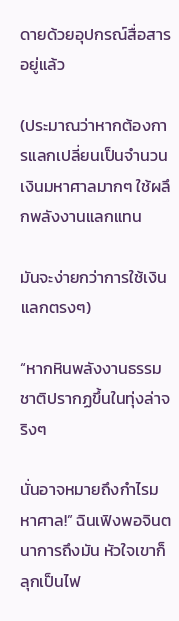ดายด้วยอุปกรณ์สื่อสารอยู่แล้ว

(ประมาณว่าหากต้องการแลกเปลี่ยนเป็นจำนวนเงินมหาศาลมากๆ ใช้ผลึกพลังงานแลกแทน

มันจะง่ายกว่าการใช้เงินแลกตรงๆ)

“หากหินพลังงานธรรมชาติปรากฏขึ้นในทุ่งล่าจริงๆ

นั่นอาจหมายถึงกำไรมหาศาล!” ฉินเฟิงพอจินตนาการถึงมัน หัวใจเขาก็ลุกเป็นไฟ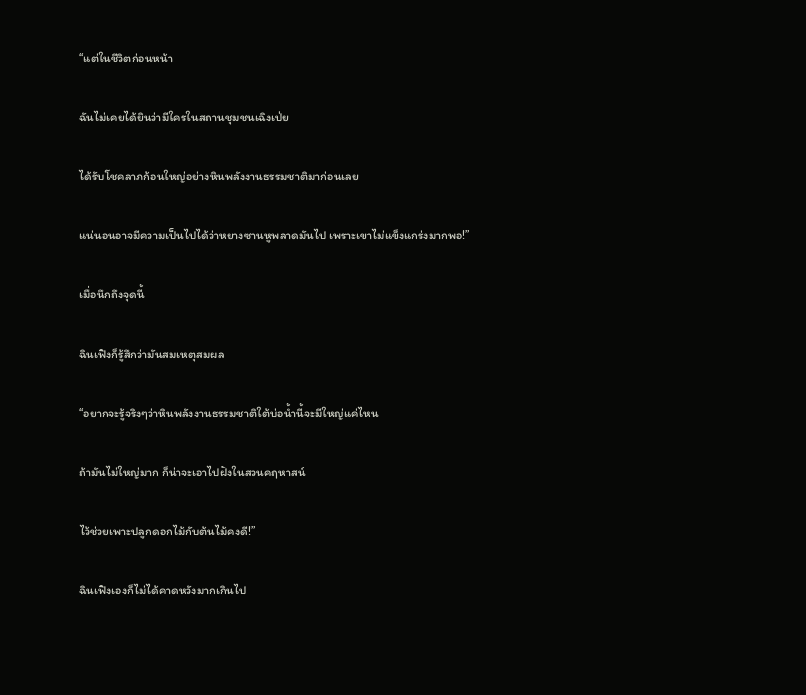“แต่ในชีวิตก่อนหน้า

ฉันไม่เคยได้ยินว่ามีใครในสถานชุมชนเฉิงเป่ย

ได้รับโชคลาภก้อนใหญ่อย่างหินพลังงานธรรมชาติมาก่อนเลย

แน่นอนอาจมีความเป็นไปได้ว่าหยางซานหูพลาดมันไป เพราะเขาไม่แข็งแกร่งมากพอ!”

เมื่อนึกถึงจุดนี้

ฉินเฟิงก็รู้สึกว่ามันสมเหตุสมผล

“อยากจะรู้จริงๆว่าหินพลังงานธรรมชาติใต้บ่อน้ำนี้จะมีใหญ่แค่ไหน

ถ้ามันไม่ใหญ่มาก ก็น่าจะเอาไปฝังในสวนคฤหาสน์

ไว้ช่วยเพาะปลูกดอกไม้กับต้นไม้คงดี!”

ฉินเฟิงเองก็ไม่ได้คาดหวังมากเกินไป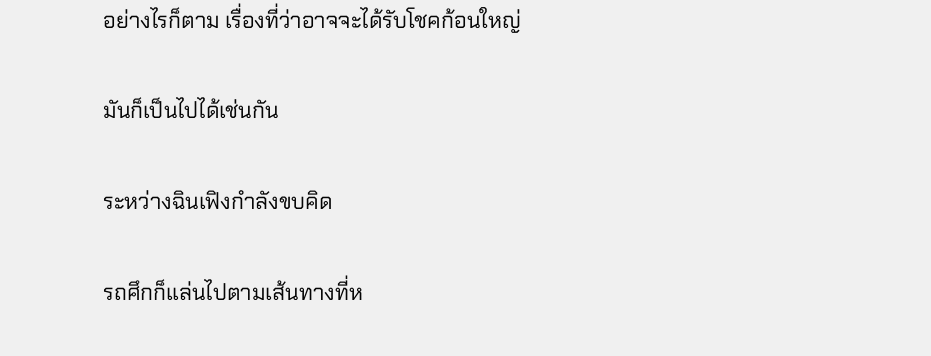อย่างไรก็ตาม เรื่องที่ว่าอาจจะได้รับโชคก้อนใหญ่

มันก็เป็นไปได้เช่นกัน

ระหว่างฉินเฟิงกำลังขบคิด

รถศึกก็แล่นไปตามเส้นทางที่ห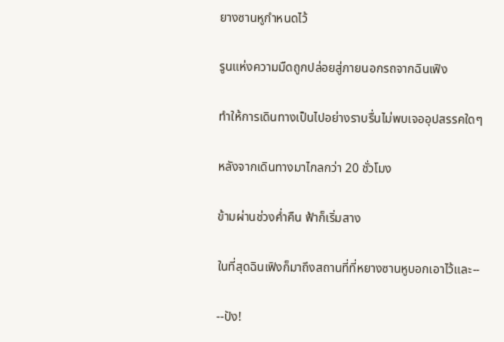ยางซานหูกำหนดไว้

รูนแห่งความมืดถูกปล่อยสู่ภายนอกรถจากฉินเฟิง

ทำให้การเดินทางเป็นไปอย่างราบรื่นไม่พบเจออุปสรรคใดๆ

หลังจากเดินทางมาไกลกว่า 20 ชั่วโมง

ข้ามผ่านช่วงค่ำคืน ฟ้าก็เริ่มสาง

ในที่สุดฉินเฟิงก็มาถึงสถานที่ที่หยางซานหูบอกเอาไว้และ--

--ปัง!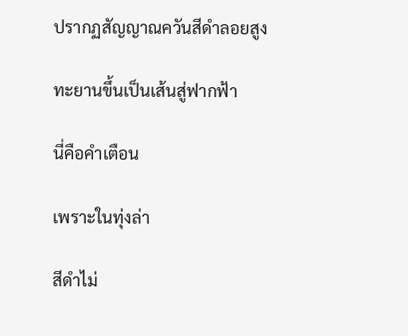ปรากฏสัญญาณควันสีดำลอยสูง

ทะยานขึ้นเป็นเส้นสู่ฟากฟ้า

นี่คือคำเตือน

เพราะในทุ่งล่า

สีดำไม่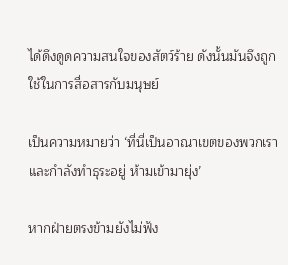ได้ดึงดูดความสนใจของสัตว์ร้าย ดังนั้นมันจึงถูกใช้ในการสื่อสารกับมนุษย์

เป็นความหมายว่า ‘ที่นี่เป็นอาณาเขตของพวกเรา และกำลังทำธุระอยู่ ห้ามเข้ามายุ่ง’

หากฝ่ายตรงข้ามยังไม่ฟัง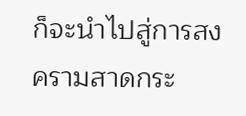ก็จะนำไปสู่การสงครามสาดกระ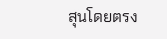สุนโดยตรง